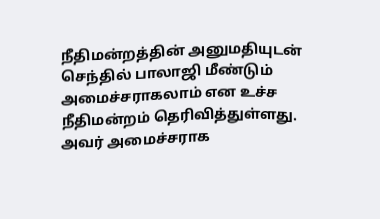நீதிமன்றத்தின் அனுமதியுடன் செந்தில் பாலாஜி மீண்டும் அமைச்சராகலாம் என உச்ச நீதிமன்றம் தெரிவித்துள்ளது. அவர் அமைச்சராக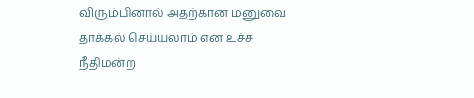விரும்பினால் அதற்கான மனுவை தாக்கல் செய்யலாம் என உச்ச நீதிமன்ற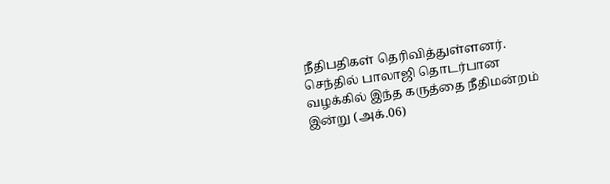நீதிபதிகள் தெரிவித்துள்ளனர். செந்தில் பாலாஜி தொடர்பான வழக்கில் இந்த கருத்தை நீதிமன்றம் இன்று (அக்.06)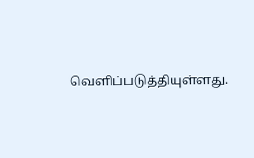வெளிப்படுத்தியுள்ளது.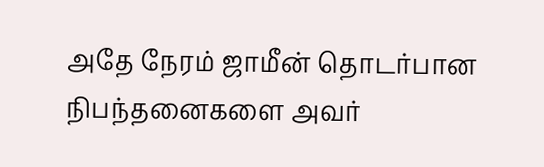அதே நேரம் ஜாமீன் தொடர்பான நிபந்தனைகளை அவர்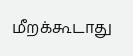மீறக்கூடாது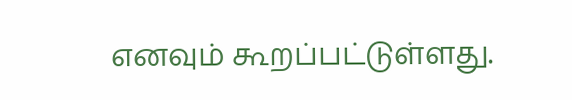எனவும் கூறப்பட்டுள்ளது.